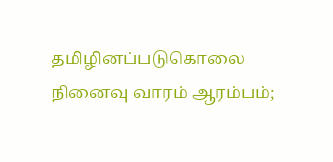தமிழினப்படுகொலை நினைவு வாரம் ஆரம்பம்;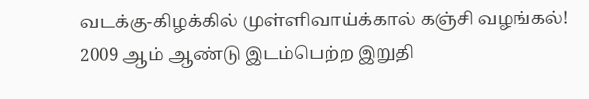வடக்கு-கிழக்கில் முள்ளிவாய்க்கால் கஞ்சி வழங்கல்!
2009 ஆம் ஆண்டு இடம்பெற்ற இறுதி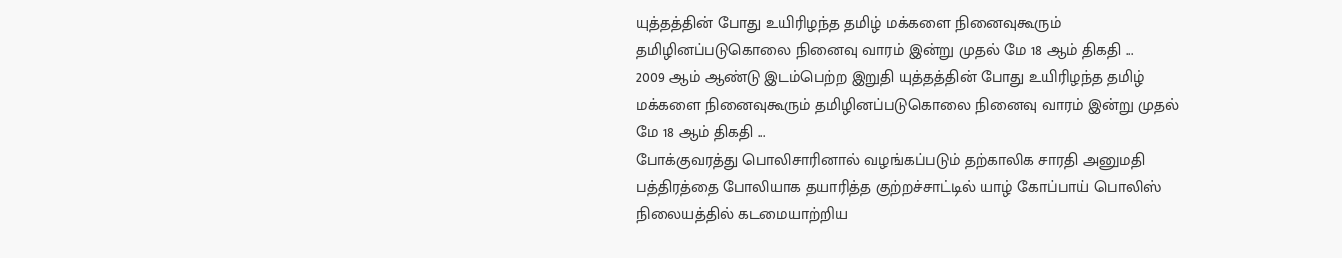யுத்தத்தின் போது உயிரிழந்த தமிழ் மக்களை நினைவுகூரும் தமிழினப்படுகொலை நினைவு வாரம் இன்று முதல் மே 18 ஆம் திகதி ...
2009 ஆம் ஆண்டு இடம்பெற்ற இறுதி யுத்தத்தின் போது உயிரிழந்த தமிழ் மக்களை நினைவுகூரும் தமிழினப்படுகொலை நினைவு வாரம் இன்று முதல் மே 18 ஆம் திகதி ...
போக்குவரத்து பொலிசாரினால் வழங்கப்படும் தற்காலிக சாரதி அனுமதி பத்திரத்தை போலியாக தயாரித்த குற்றச்சாட்டில் யாழ் கோப்பாய் பொலிஸ் நிலையத்தில் கடமையாற்றிய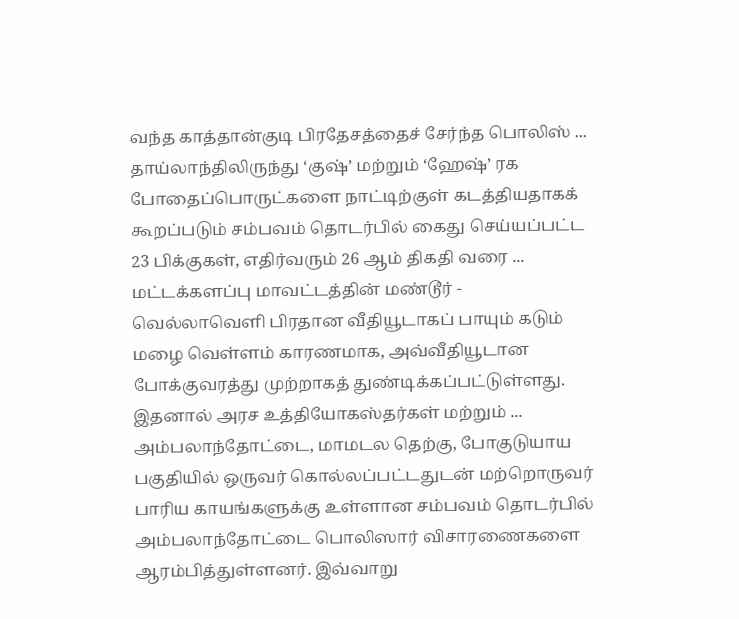வந்த காத்தான்குடி பிரதேசத்தைச் சேர்ந்த பொலிஸ் ...
தாய்லாந்திலிருந்து ‘குஷ்’ மற்றும் ‘ஹேஷ்’ ரக போதைப்பொருட்களை நாட்டிற்குள் கடத்தியதாகக் கூறப்படும் சம்பவம் தொடர்பில் கைது செய்யப்பட்ட 23 பிக்குகள், எதிர்வரும் 26 ஆம் திகதி வரை ...
மட்டக்களப்பு மாவட்டத்தின் மண்டூர் - வெல்லாவெளி பிரதான வீதியூடாகப் பாயும் கடும் மழை வெள்ளம் காரணமாக, அவ்வீதியூடான போக்குவரத்து முற்றாகத் துண்டிக்கப்பட்டுள்ளது. இதனால் அரச உத்தியோகஸ்தர்கள் மற்றும் ...
அம்பலாந்தோட்டை, மாமடல தெற்கு, போகுடுயாய பகுதியில் ஒருவர் கொல்லப்பட்டதுடன் மற்றொருவர் பாரிய காயங்களுக்கு உள்ளான சம்பவம் தொடர்பில் அம்பலாந்தோட்டை பொலிஸார் விசாரணைகளை ஆரம்பித்துள்ளனர். இவ்வாறு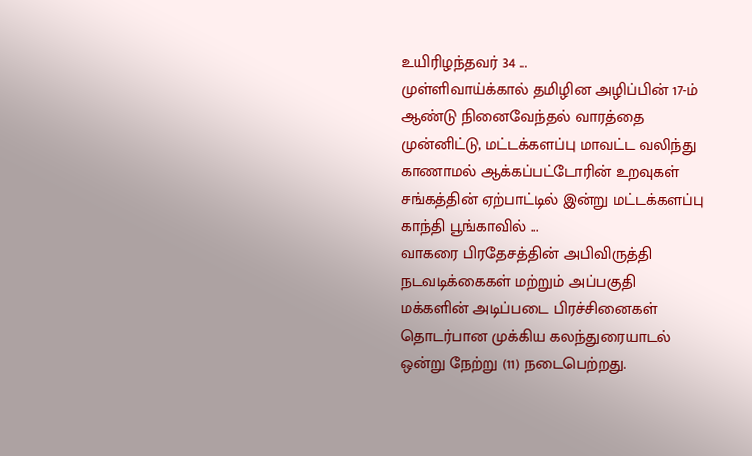உயிரிழந்தவர் 34 ...
முள்ளிவாய்க்கால் தமிழின அழிப்பின் 17-ம் ஆண்டு நினைவேந்தல் வாரத்தை முன்னிட்டு, மட்டக்களப்பு மாவட்ட வலிந்து காணாமல் ஆக்கப்பட்டோரின் உறவுகள் சங்கத்தின் ஏற்பாட்டில் இன்று மட்டக்களப்பு காந்தி பூங்காவில் ...
வாகரை பிரதேசத்தின் அபிவிருத்தி நடவடிக்கைகள் மற்றும் அப்பகுதி மக்களின் அடிப்படை பிரச்சினைகள் தொடர்பான முக்கிய கலந்துரையாடல் ஒன்று நேற்று (11) நடைபெற்றது.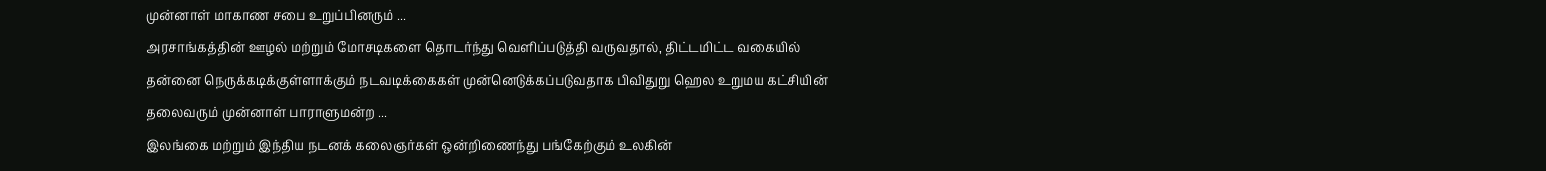முன்னாள் மாகாண சபை உறுப்பினரும் ...
அரசாங்கத்தின் ஊழல் மற்றும் மோசடிகளை தொடர்ந்து வெளிப்படுத்தி வருவதால், திட்டமிட்ட வகையில் தன்னை நெருக்கடிக்குள்ளாக்கும் நடவடிக்கைகள் முன்னெடுக்கப்படுவதாக பிவிதுறு ஹெல உறுமய கட்சியின் தலைவரும் முன்னாள் பாராளுமன்ற ...
இலங்கை மற்றும் இந்திய நடனக் கலைஞர்கள் ஒன்றிணைந்து பங்கேற்கும் உலகின்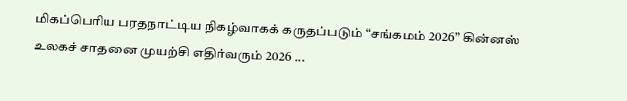மிகப்பெரிய பரதநாட்டிய நிகழ்வாகக் கருதப்படும் “சங்கமம் 2026” கின்னஸ் உலகச் சாதனை முயற்சி எதிர்வரும் 2026 ...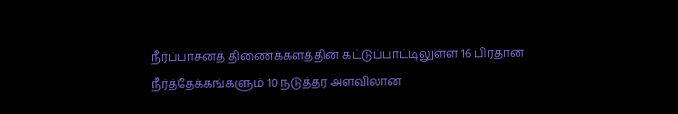நீர்ப்பாசனத் திணைக்களத்தின் கட்டுப்பாட்டிலுள்ள 16 பிரதான நீர்த்தேக்கங்களும் 10 நடுத்தர அளவிலான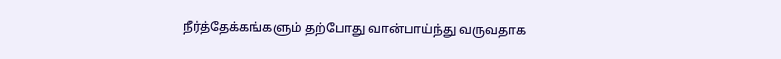நீர்த்தேக்கங்களும் தற்போது வான்பாய்ந்து வருவதாக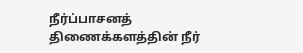நீர்ப்பாசனத் திணைக்களத்தின் நீர்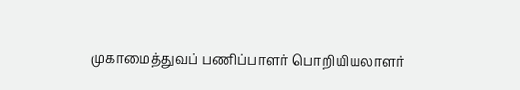முகாமைத்துவப் பணிப்பாளர் பொறியியலாளர்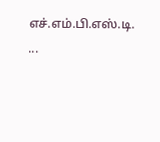எச்.எம்.பி.எஸ்.டி. ...